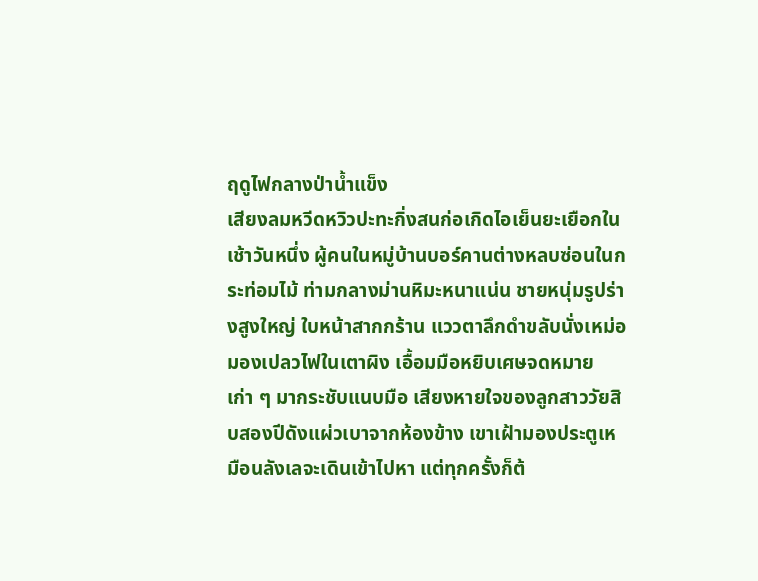ฤดูไฟกลางป่าน้ำแข็ง
เสียงลมหวีดหวิวปะทะกิ่งสนก่อเกิดไอเย็นยะเยือกในเช้าวันหนึ่ง ผู้คนในหมู่บ้านบอร์คานต่างหลบซ่อนในกระท่อมไม้ ท่ามกลางม่านหิมะหนาแน่น ชายหนุ่มรูปร่างสูงใหญ่ ใบหน้าสากกร้าน แววตาลึกดำขลับนั่งเหม่อมองเปลวไฟในเตาผิง เอื้อมมือหยิบเศษจดหมายเก่า ๆ มากระชับแนบมือ เสียงหายใจของลูกสาววัยสิบสองปีดังแผ่วเบาจากห้องข้าง เขาเฝ้ามองประตูเหมือนลังเลจะเดินเข้าไปหา แต่ทุกครั้งก็ต้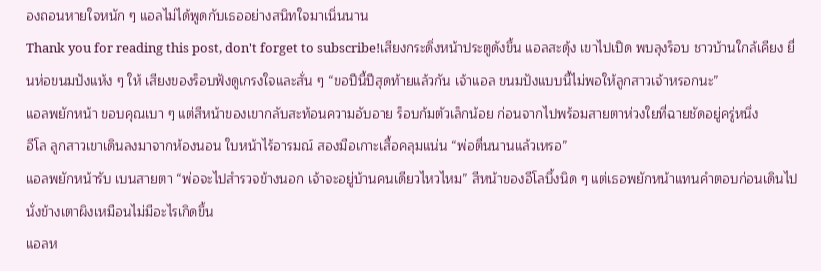องถอนหายใจหนัก ๆ แอลไม่ได้พูดกับเธออย่างสนิทใจมาเนิ่นนาน
Thank you for reading this post, don't forget to subscribe!เสียงกระดิ่งหน้าประตูดังขึ้น แอลสะดุ้ง เขาไปเปิด พบลุงร็อบ ชาวบ้านใกล้เคียง ยื่นห่อขนมปังแห้ง ๆ ให้ เสียงของร็อบฟังดูเกรงใจและสั่น ๆ “ขอปีนี้ปีสุดท้ายแล้วกัน เจ้าแอล ขนมปังแบบนี้ไม่พอให้ลูกสาวเจ้าหรอกนะ”
แอลพยักหน้า ขอบคุณเบา ๆ แต่สีหน้าของเขากลับสะท้อนความอับอาย ร็อบก้มตัวเล็กน้อย ก่อนจากไปพร้อมสายตาห่วงใยที่ฉายชัดอยู่ครู่หนึ่ง
อีโล ลูกสาวเขาเดินลงมาจากห้องนอน ใบหน้าไร้อารมณ์ สองมือเกาะเสื้อคลุมแน่น “พ่อตื่นนานแล้วเหรอ”
แอลพยักหน้ารับ เบนสายตา “พ่อจะไปสำรวจข้างนอก เจ้าจะอยู่บ้านคนเดียวไหวไหม” สีหน้าของอีโลบึ้งนิด ๆ แต่เธอพยักหน้าแทนคำตอบก่อนเดินไปนั่งข้างเตาผิงเหมือนไม่มีอะไรเกิดขึ้น
แอลห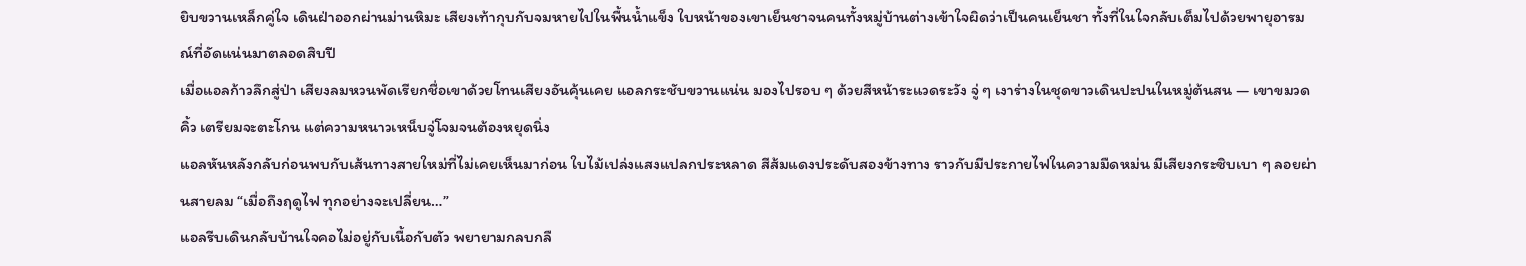ยิบขวานเหล็กคู่ใจ เดินฝ่าออกผ่านม่านหิมะ เสียงเท้ากุบกับจมหายไปในพื้นน้ำแข็ง ใบหน้าของเขาเย็นชาจนคนทั้งหมู่บ้านต่างเข้าใจผิดว่าเป็นคนเย็นชา ทั้งที่ในใจกลับเต็มไปด้วยพายุอารมณ์ที่อัดแน่นมาตลอดสิบปี
เมื่อแอลก้าวลึกสู่ป่า เสียงลมหวนพัดเรียกชื่อเขาด้วยโทนเสียงอันคุ้นเคย แอลกระชับขวานแน่น มองไปรอบ ๆ ด้วยสีหน้าระแวดระวัง จู่ ๆ เงาร่างในชุดขาวเดินปะปนในหมู่ต้นสน — เขาขมวดคิ้ว เตรียมจะตะโกน แต่ความหนาวเหน็บจู่โจมจนต้องหยุดนิ่ง
แอลหันหลังกลับก่อนพบกับเส้นทางสายใหม่ที่ไม่เคยเห็นมาก่อน ใบไม้เปล่งแสงแปลกประหลาด สีส้มแดงประดับสองข้างทาง ราวกับมีประกายไฟในความมืดหม่น มีเสียงกระซิบเบา ๆ ลอยผ่านสายลม “เมื่อถึงฤดูไฟ ทุกอย่างจะเปลี่ยน…”
แอลรีบเดินกลับบ้านใจคอไม่อยู่กับเนื้อกับตัว พยายามกลบกลื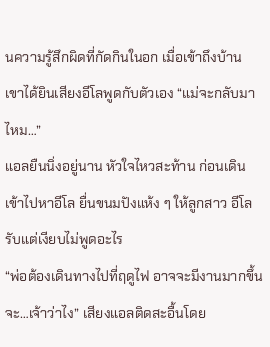นความรู้สึกผิดที่กัดกินในอก เมื่อเข้าถึงบ้าน เขาได้ยินเสียงอีโลพูดกับตัวเอง “แม่จะกลับมาไหม…”
แอลยืนนิ่งอยู่นาน หัวใจไหวสะท้าน ก่อนเดินเข้าไปหาอีโล ยื่นขนมปังแห้ง ๆ ให้ลูกสาว อีโลรับแต่เงียบไม่พูดอะไร
“พ่อต้องเดินทางไปที่ฤดูไฟ อาจจะมีงานมากขึ้น จะ…เจ้าว่าไง” เสียงแอลติดสะอื้นโดย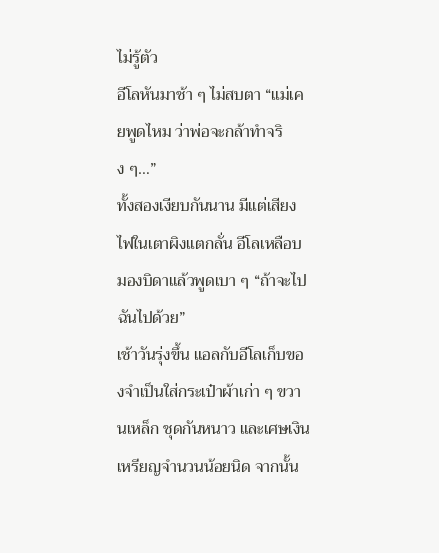ไม่รู้ตัว
อีโลหันมาช้า ๆ ไม่สบตา “แม่เคยพูดไหม ว่าพ่อจะกล้าทำจริง ๆ…”
ทั้งสองเงียบกันนาน มีแต่เสียงไฟในเตาผิงแตกลั่น อีโลเหลือบมองบิดาแล้วพูดเบา ๆ “ถ้าจะไป ฉันไปด้วย”
เช้าวันรุ่งขึ้น แอลกับอีโลเก็บของจำเป็นใส่กระเป๋าผ้าเก่า ๆ ขวานเหล็ก ชุดกันหนาว และเศษเงินเหรียญจำนวนน้อยนิด จากนั้น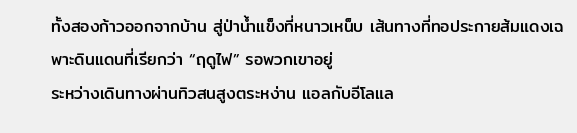ทั้งสองก้าวออกจากบ้าน สู่ป่าน้ำแข็งที่หนาวเหน็บ เส้นทางที่ทอประกายส้มแดงเฉพาะดินแดนที่เรียกว่า “ฤดูไฟ” รอพวกเขาอยู่
ระหว่างเดินทางผ่านทิวสนสูงตระหง่าน แอลกับอีโลแล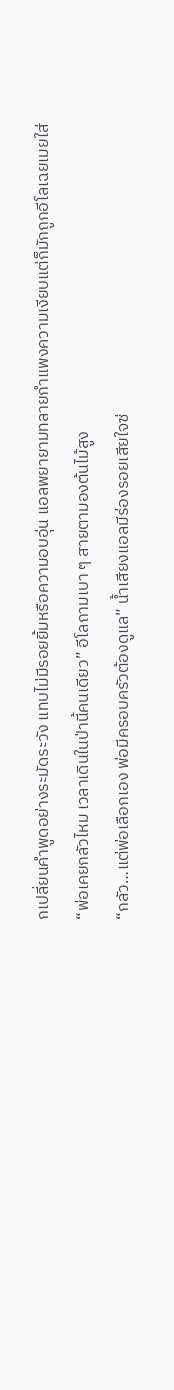กเปลี่ยนคำพูดอย่างระมัดระวัง แทบไม่มีรอยยิ้มหรือความอบอุ่น แอลพยายามทลายกำแพงความเงียบแต่ก็มักถูกอีโลเฉยเมยใส่
“พ่อเคยกลัวไหม เวลาเดินในป่านี้คนเดียว” อีโลถามเบา ๆ สายตามองต้นไม้สูง
“กลัว…แต่พ่อเลือกเอง พ่อมีครอบครัวต้องดูแล” น้ำเสียงแอลมีร่องรอยเสียใจซ่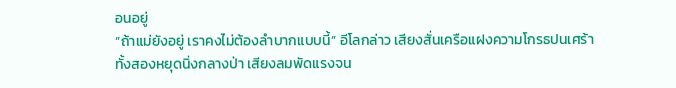อนอยู่
“ถ้าแม่ยังอยู่ เราคงไม่ต้องลำบากแบบนี้” อีโลกล่าว เสียงสั่นเครือแฝงความโกรธปนเศร้า
ทั้งสองหยุดนิ่งกลางป่า เสียงลมพัดแรงจน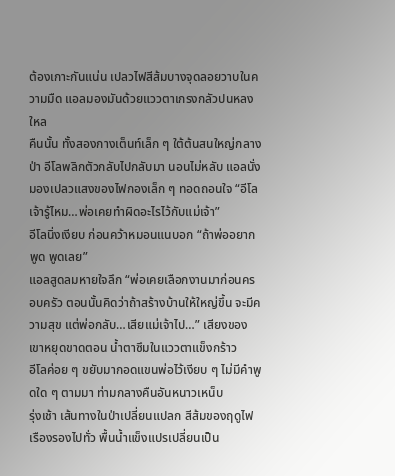ต้องเกาะกันแน่น เปลวไฟสีส้มบางจุดลอยวาบในความมืด แอลมองมันด้วยแววตาเกรงกลัวปนหลงใหล
คืนนั้น ทั้งสองกางเต็นท์เล็ก ๆ ใต้ต้นสนใหญ่กลางป่า อีโลพลิกตัวกลับไปกลับมา นอนไม่หลับ แอลนั่งมองเปลวแสงของไฟกองเล็ก ๆ ทอดถอนใจ “อีโล เจ้ารู้ไหม…พ่อเคยทำผิดอะไรไว้กับแม่เจ้า”
อีโลนิ่งเงียบ ก่อนคว้าหมอนแนบอก “ถ้าพ่ออยากพูด พูดเลย”
แอลสูดลมหายใจลึก “พ่อเคยเลือกงานมาก่อนครอบครัว ตอนนั้นคิดว่าถ้าสร้างบ้านให้ใหญ่ขึ้น จะมีความสุข แต่พ่อกลับ…เสียแม่เจ้าไป…” เสียงของเขาหยุดขาดตอน น้ำตาซึมในแววตาแข็งกร้าว
อีโลค่อย ๆ ขยับมากอดแขนพ่อไว้เงียบ ๆ ไม่มีคำพูดใด ๆ ตามมา ท่ามกลางคืนอันหนาวเหน็บ
รุ่งเช้า เส้นทางในป่าเปลี่ยนแปลก สีส้มของฤดูไฟเรืองรองไปทั่ว พื้นน้ำแข็งแปรเปลี่ยนเป็น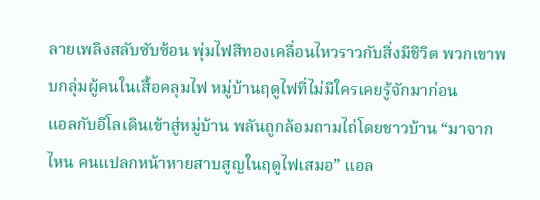ลายเพลิงสลับซับซ้อน พุ่มไฟสีทองเคลื่อนไหวราวกับสิ่งมีชีวิต พวกเขาพบกลุ่มผู้คนในเสื้อคลุมไฟ หมู่บ้านฤดูไฟที่ไม่มีใครเคยรู้จักมาก่อน
แอลกับอีโลเดินเข้าสู่หมู่บ้าน พลันถูกล้อมถามไถ่โดยชาวบ้าน “มาจากไหน คนแปลกหน้าหายสาบสูญในฤดูไฟเสมอ” แอล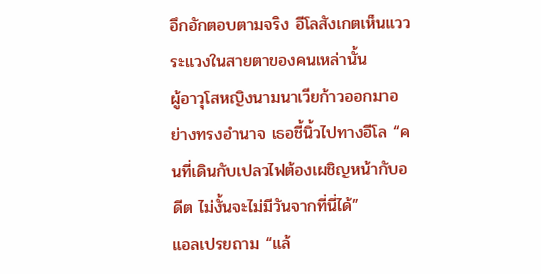อึกอักตอบตามจริง อีโลสังเกตเห็นแววระแวงในสายตาของคนเหล่านั้น
ผู้อาวุโสหญิงนามนาเวียก้าวออกมาอย่างทรงอำนาจ เธอชี้นิ้วไปทางอีโล “คนที่เดินกับเปลวไฟต้องเผชิญหน้ากับอดีต ไม่งั้นจะไม่มีวันจากที่นี่ได้”
แอลเปรยถาม “แล้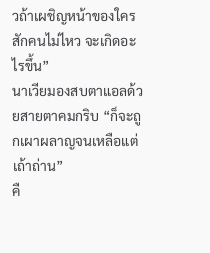วถ้าเผชิญหน้าของใครสักคนไม่ไหว จะเกิดอะไรขึ้น”
นาเวียมองสบตาแอลด้วยสายตาคมกริบ “ก็จะถูกเผาผลาญจนเหลือแต่เถ้าถ่าน”
คื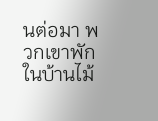นต่อมา พวกเขาพักในบ้านไม้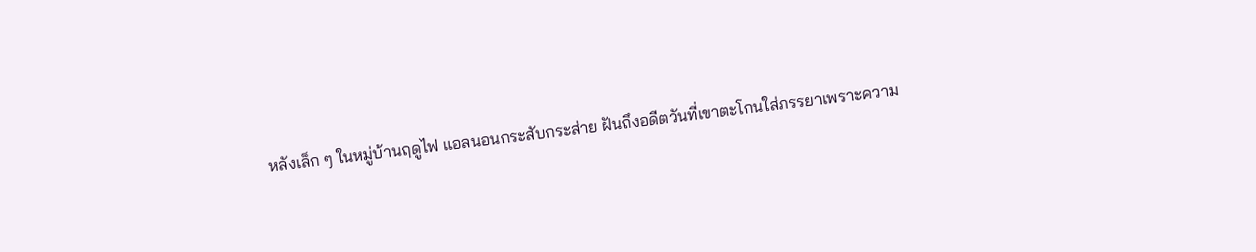หลังเล็ก ๆ ในหมู่บ้านฤดูไฟ แอลนอนกระสับกระส่าย ฝันถึงอดีตวันที่เขาตะโกนใส่ภรรยาเพราะความ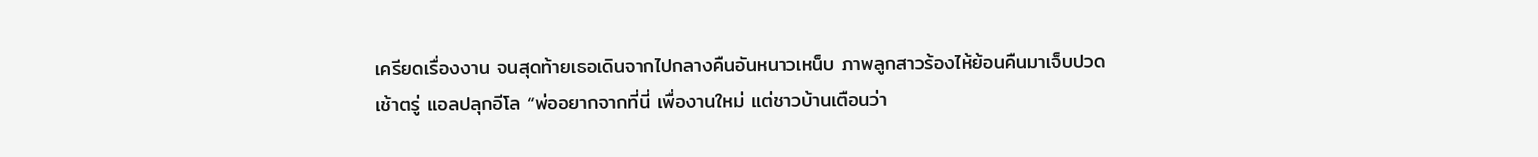เครียดเรื่องงาน จนสุดท้ายเธอเดินจากไปกลางคืนอันหนาวเหน็บ ภาพลูกสาวร้องไห้ย้อนคืนมาเจ็บปวด
เช้าตรู่ แอลปลุกอีโล “พ่ออยากจากที่นี่ เพื่องานใหม่ แต่ชาวบ้านเตือนว่า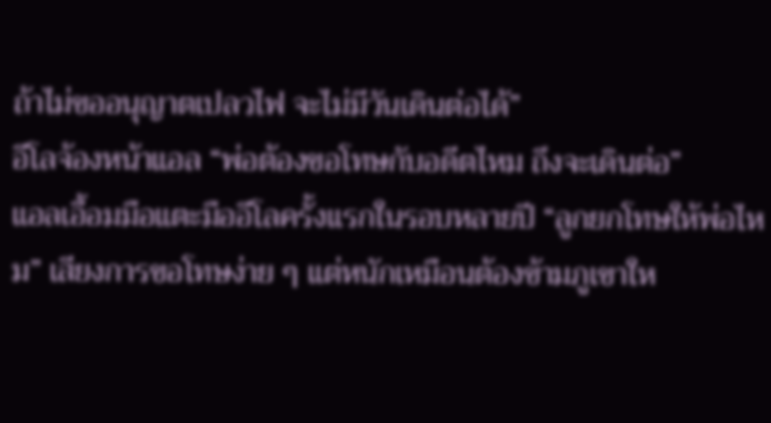ถ้าไม่ขออนุญาตเปลวไฟ จะไม่มีวันเดินต่อได้”
อีโลจ้องหน้าแอล “พ่อต้องขอโทษกับอดีตไหม ถึงจะเดินต่อ”
แอลเอื้อมมือแตะมืออีโลครั้งแรกในรอบหลายปี “ลูกยกโทษให้พ่อไหม” เสียงการขอโทษง่าย ๆ แต่หนักเหมือนต้องข้ามภูเขาให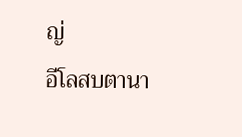ญ่
อีโลสบตานา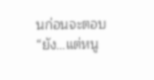นก่อนจะตอบ “ยัง…แต่หนู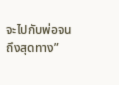จะไปกับพ่อจนถึงสุดทาง”